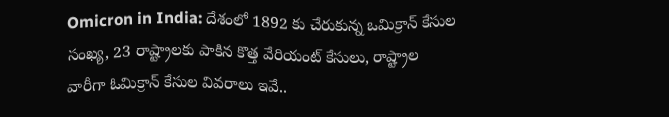Omicron in India: దేశంలో 1892 కు చేరుకున్న ఒమిక్రాన్ కేసుల సంఖ్య, 23 రాష్ట్రాలకు పాకిన కొత్త వేరియంట్ కేసులు, రాష్ట్రాల వారీగా ఓమిక్రాన్ కేసుల వివరాలు ఇవే..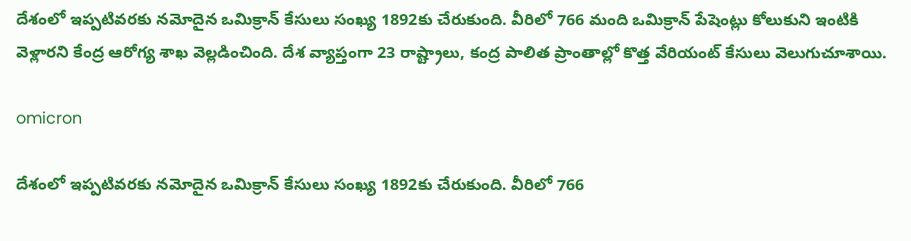దేశంలో ఇప్పటివరకు నమోదైన ఒమిక్రాన్ కేసులు సంఖ్య 1892కు చేరుకుంది. వీరిలో 766 మంది ఒమిక్రాన్ పేషెంట్లు కోలుకుని ఇంటికి వెళ్లారని కేంద్ర ఆరోగ్య శాఖ వెల్లడించింది. దేశ వ్యాప్తంగా 23 రాష్ట్రాలు, కంద్ర పాలిత ప్రాంతాల్లో కొత్త వేరియంట్ కేసులు వెలుగుచూశాయి.

omicron

దేశంలో ఇప్పటివరకు నమోదైన ఒమిక్రాన్ కేసులు సంఖ్య 1892కు చేరుకుంది. వీరిలో 766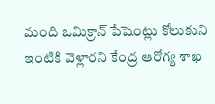మంది ఒమిక్రాన్ పేషెంట్లు కోలుకుని ఇంటికి వెళ్లారని కేంద్ర ఆరోగ్య శాఖ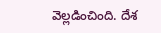వెల్లడించింది. దేశ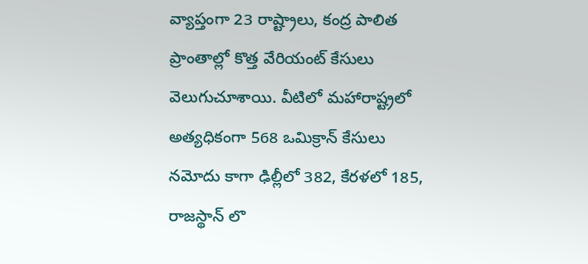వ్యాప్తంగా 23 రాష్ట్రాలు, కంద్ర పాలిత ప్రాంతాల్లో కొత్త వేరియంట్ కేసులు వెలుగుచూశాయి. వీటిలో మహారాష్ట్రలో అత్యధికంగా 568 ఒమిక్రాన్ కేసులు నమోదు కాగా ఢిల్లీలో 382, కేరళలో 185, రాజస్థాన్ లొ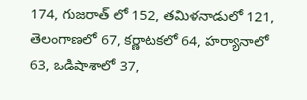174, గుజరాత్ లో 152, తమిళనాడులో 121, తెలంగాణలో 67, కర్ణాటకలో 64, హర్యానాలో 63, ఒడిషాశాలో 37,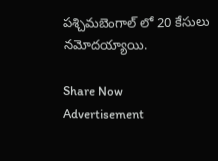పశ్చిమబెంగాల్ లో 20 కేసులు నమోదయ్యాయి.

Share Now
Advertisement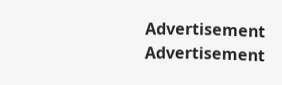Advertisement
Advertisement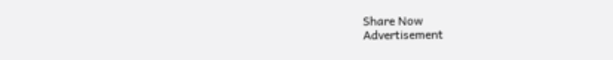Share Now
Advertisement